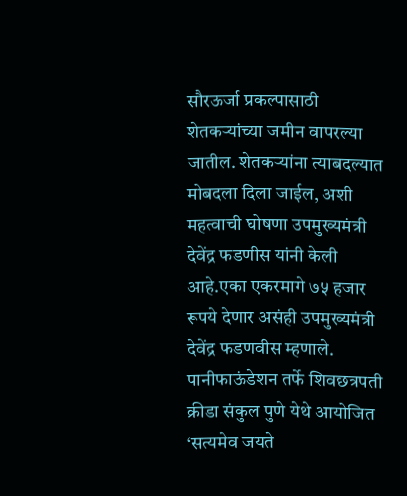सौरऊर्जा प्रकल्पासाठी शेतकऱ्यांच्या जमीन वापरल्या जातील. शेतकऱ्यांना त्याबदल्यात मोबदला दिला जाईल, अशी महत्वाची घोषणा उपमुख्यमंत्री देवेंद्र फडणीस यांनी केली आहे.एका एकरमागे ७५ हजार रूपये देणार असंही उपमुख्यमंत्री देवेंद्र फडणवीस म्हणाले.
पानीफाऊंडेशन तर्फे शिवछत्रपती क्रीडा संकुल पुणे येथे आयोजित ‘सत्यमेव जयते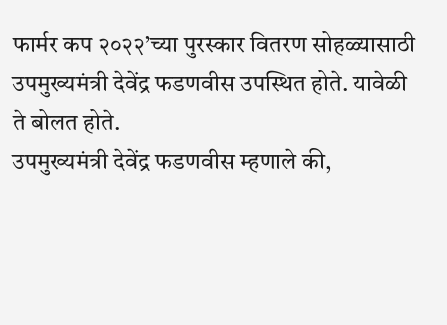फार्मर कप २०२२’च्या पुरस्कार वितरण सोहळ्यासाठी उपमुख्यमंत्री देवेंद्र फडणवीस उपस्थित होते. यावेळी ते बोलत होते.
उपमुख्यमंत्री देवेंद्र फडणवीस म्हणाले की,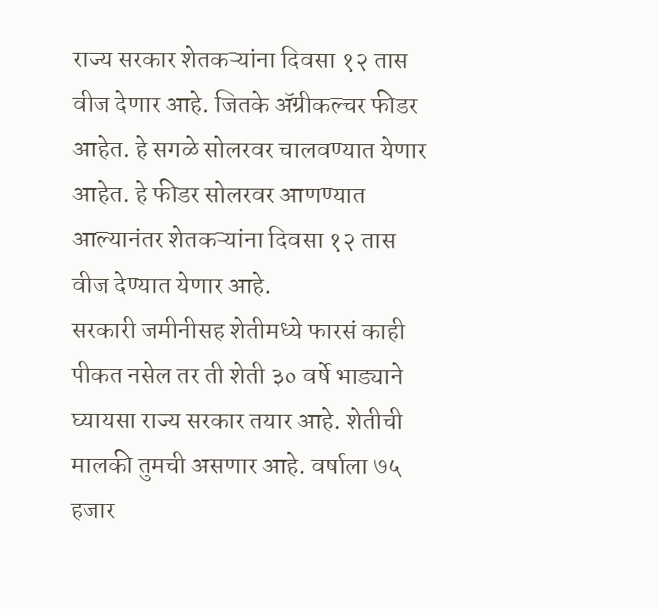राज्य सरकार शेतकऱ्यांना दिवसा १२ तास वीज देणार आहे. जितके ॲग्रीकल्चर फीडर आहेत. हे सगळे सोलरवर चालवण्यात येणार आहेत. हे फीडर सोलरवर आणण्यात आल्यानंतर शेतकऱ्यांना दिवसा १२ तास वीज देण्यात येणार आहे.
सरकारी जमीनीसह शेतीमध्ये फारसं काही पीकत नसेल तर ती शेती ३० वर्षे भाड्याने घ्यायसा राज्य सरकार तयार आहे. शेतीची मालकी तुमची असणार आहे. वर्षाला ७५ हजार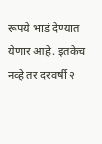रूपये भाडं देण्यात येणार आहे. इतकेच नव्हे तर दरवर्षी २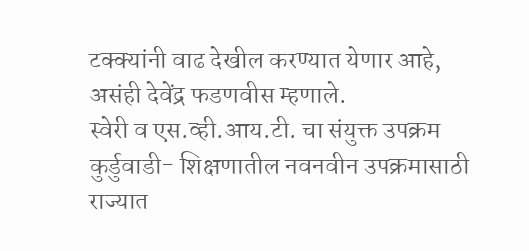टक्क्यांनी वाढ देखील करण्यात येणार आहे, असंही देवेंद्र फडणवीस म्हणाले.
स्वेरी व एस.व्ही.आय.टी. चा संयुक्त उपक्रम कुर्डुवाडी- शिक्षणातील नवनवीन उपक्रमासाठी राज्यात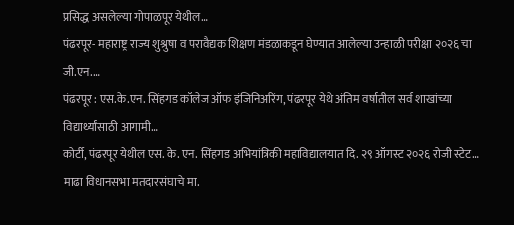प्रसिद्ध असलेल्या गोपाळपूर येथील…
पंढरपूर- महाराष्ट्र राज्य शुश्रुषा व परावैद्यक शिक्षण मंडळाकडून घेण्यात आलेल्या उन्हाळी परीक्षा २०२६ चा जी.एन.…
पंढरपूर : एस.के.एन. सिंहगड कॉलेज ऑफ इंजिनिअरिंग, पंढरपूर येथे अंतिम वर्षातील सर्व शाखांच्या विद्यार्थ्यांसाठी आगामी…
कोर्टी, पंढरपूर येथील एस. के. एन. सिंहगड अभियांत्रिकी महाविद्यालयात दि. २९ ऑगस्ट २०२६ रोजी स्टेट…
माढा विधानसभा मतदारसंघाचे मा.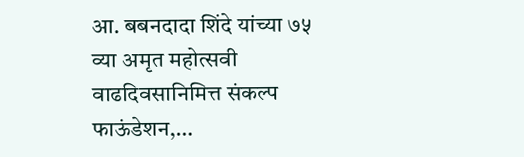आ. बबनदादा शिंदे यांच्या ७५ व्या अमृत महोत्सवी वाढदिवसानिमित्त संकल्प फाऊंडेशन,…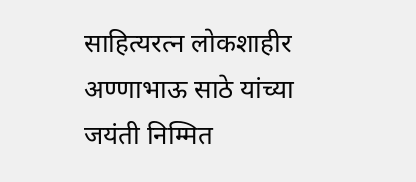साहित्यरत्न लोकशाहीर अण्णाभाऊ साठे यांच्या जयंती निम्मित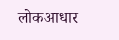लोकआधार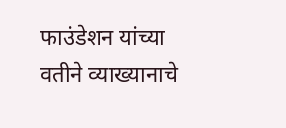फाउंडेशन यांच्या वतीने व्याख्यानाचे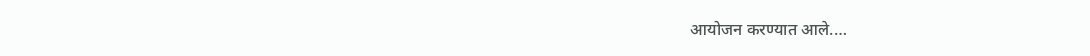आयोजन करण्यात आले.…